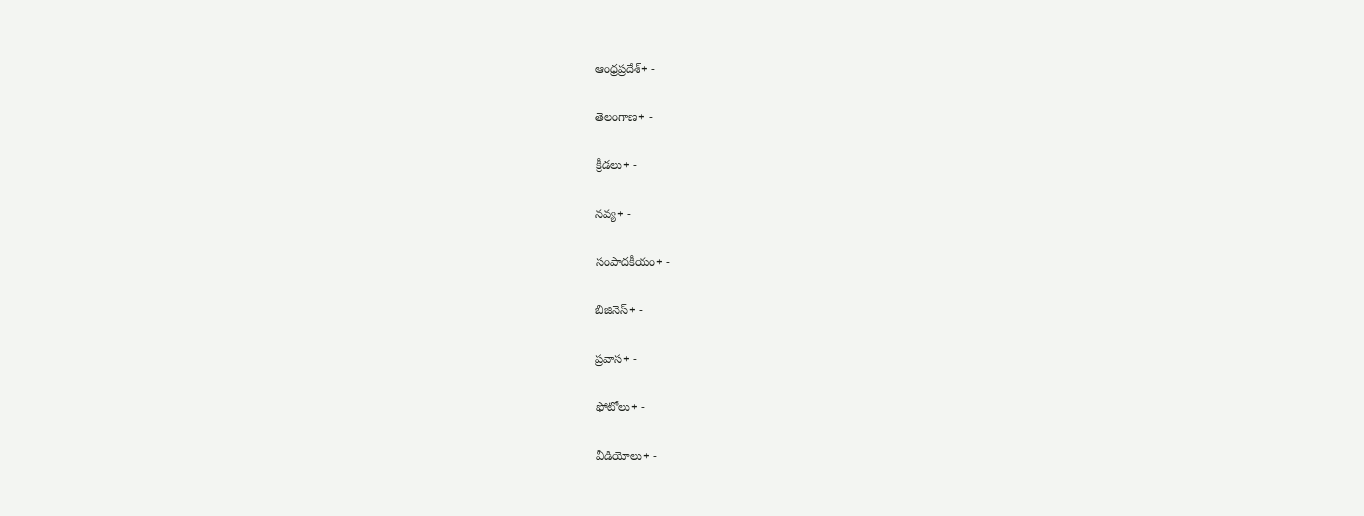ఆంధ్రప్రదేశ్+ -

తెలంగాణ+ -

క్రీడలు+ -

నవ్య+ -

సంపాదకీయం+ -

బిజినెస్+ -

ప్రవాస+ -

ఫోటోలు+ -

వీడియోలు+ -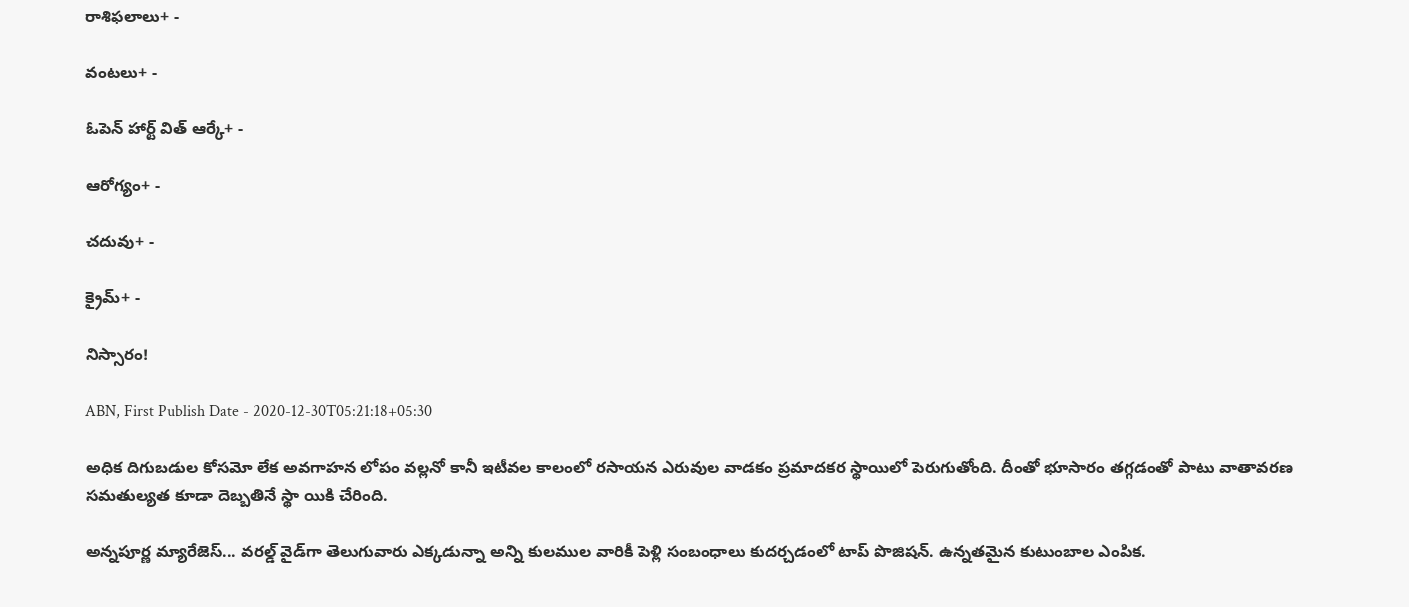రాశిఫలాలు+ -

వంటలు+ -

ఓపెన్ హార్ట్ విత్ ఆర్కే+ -

ఆరోగ్యం+ -

చదువు+ -

క్రైమ్+ -

నిస్సారం!

ABN, First Publish Date - 2020-12-30T05:21:18+05:30

అధిక దిగుబడుల కోసమో లేక అవగాహన లోపం వల్లనో కానీ ఇటీవల కాలంలో రసాయన ఎరువుల వాడకం ప్రమాదకర స్థాయిలో పెరుగుతోంది. దీంతో భూసారం తగ్గడంతో పాటు వాతావరణ సమతుల్యత కూడా దెబ్బతినే స్థా యికి చేరింది.

అన్నపూర్ణ మ్యారేజెస్... వరల్డ్ వైడ్‌గా తెలుగువారు ఎక్కడున్నా అన్ని కులముల వారికీ పెళ్లి సంబంధాలు కుదర్చడంలో టాప్ పొజిషన్. ఉన్నతమైన కుటుంబాల ఎంపిక.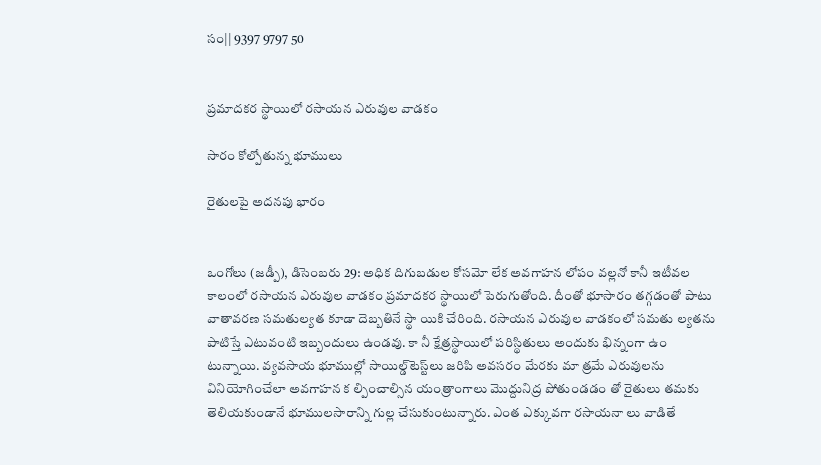సం|| 9397 9797 50


ప్రమాదకర స్థాయిలో రసాయన ఎరువుల వాడకం

సారం కోల్పోతున్న భూములు

రైతులపై అదనపు భారం


ఒంగోలు (జడ్పీ), డిసెంబరు 29: అధిక దిగుబడుల కోసమో లేక అవగాహన లోపం వల్లనో కానీ ఇటీవల కాలంలో రసాయన ఎరువుల వాడకం ప్రమాదకర స్థాయిలో పెరుగుతోంది. దీంతో భూసారం తగ్గడంతో పాటు వాతావరణ సమతుల్యత కూడా దెబ్బతినే స్థా యికి చేరింది. రసాయన ఎరువుల వాడకంలో సమతు ల్యతను పాటిస్తే ఎటువంటి ఇబ్బందులు ఉండవు. కా నీ క్షేత్రస్థాయిలో పరిస్థితులు అందుకు భిన్నంగా ఉం టున్నాయి. వ్యవసాయ భూముల్లో సాయిల్డ్‌టెస్ట్‌లు జరిపి అవసరం మేరకు మా త్రమే ఎరువులను వినియోగించేలా అవగాహన క ల్పించాల్సిన యంత్రాంగాలు మొద్దునిద్ర పోతుండడం తో రైతులు తమకు తెలియకుండానే భూములసారాన్ని గుల్ల చేసుకుంటున్నారు. ఎంత ఎక్కువగా రసాయనా లు వాడితే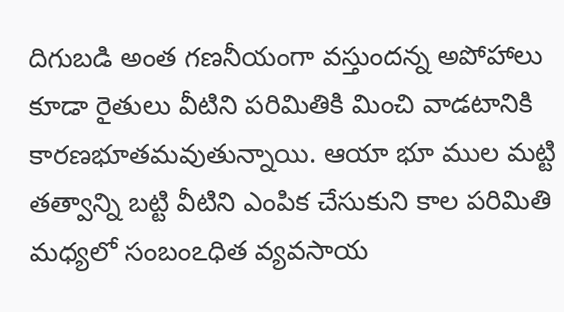దిగుబడి అంత గణనీయంగా వస్తుందన్న అపోహాలు కూడా రైతులు వీటిని పరిమితికి మించి వాడటానికి కారణభూతమవుతున్నాయి. ఆయా భూ ముల మట్టి తత్వాన్ని బట్టి వీటిని ఎంపిక చేసుకుని కాల పరిమితి మధ్యలో సంబంఽధిత వ్యవసాయ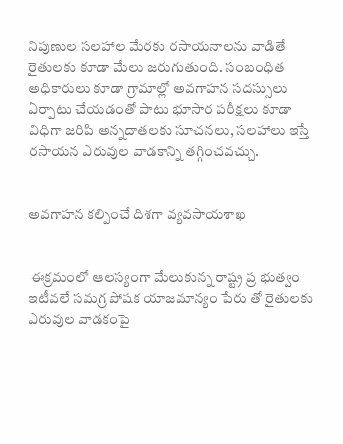నిపుణుల సలహాల మేరకు రసాయనాలను వాడితే రైతులకు కూడా మేలు జరుగుతుంది. సంబంధిత అధికారులు కూడా గ్రామాల్లో అవగాహన సదస్సులు ఏర్పాటు చేయడంతో పాటు భూసార పరీక్షలు కూడా విధిగా జరిపి అన్నదాతలకు సూచనలు, సలహాలు ఇస్తే రసాయన ఎరువుల వాడకాన్ని తగ్గించవచ్చు.


అవగాహన కల్పించే దిశగా వ్యవసాయశాఖ


 ఈక్రమంలో ఆలస్యంగా మేలుకున్న రాష్ట్ర ప్ర భుత్వం ఇటీవలే సమగ్ర పోషక యాజమాన్యం పేరు తో రైతులకు ఎరువుల వాడకంపై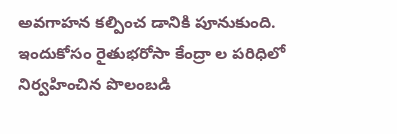అవగాహన కల్పించ డానికి పూనుకుంది. ఇందుకోసం రైతుభరోసా కేంద్రా ల పరిధిలో నిర్వహించిన పొలంబడి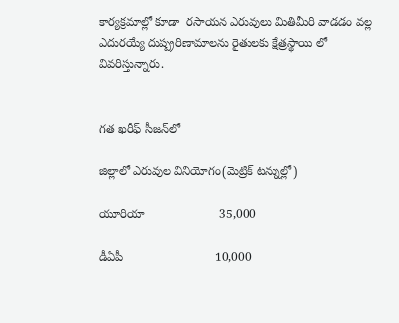కార్యక్రమాల్లో కూడా  రసాయన ఎరువులు మితిమీరి వాడడం వల్ల ఎదురయ్యే దుష్ప్రరిణామాలను రైతులకు క్షేత్రస్థాయి లో వివరిస్తున్నారు.


గత ఖరీఫ్‌ సీజన్‌లో

జిల్లాలో ఎరువుల వినియోగం(మెట్రిక్‌ టన్నుల్లో)

యూరియా                      35,000

డీఏపీ                           10,000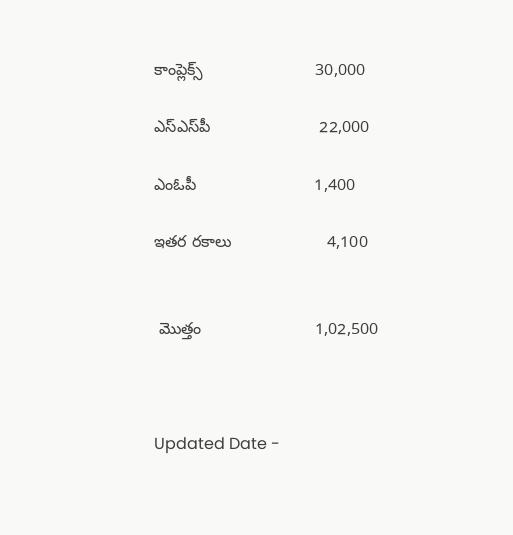కాంప్లెక్స్‌                         30,000

ఎస్‌ఎస్‌పీ                        22,000

ఎంఓపీ                          1,400

ఇతర రకాలు                     4,100


 మొత్తం                         1,02,500



Updated Date -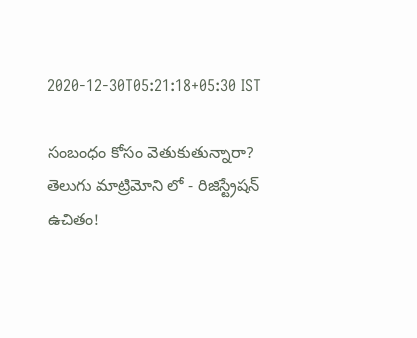2020-12-30T05:21:18+05:30 IST

సంబంధం కోసం వెతుకుతున్నారా? తెలుగు మాట్రిమోని లో - రిజిస్ట్రేషన్ ఉచితం!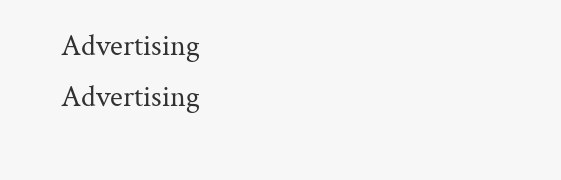Advertising
Advertising